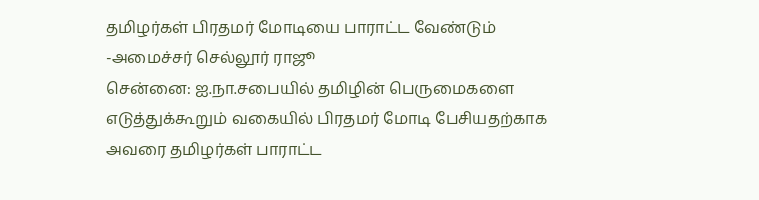தமிழர்கள் பிரதமர் மோடியை பாராட்ட வேண்டும் -அமைச்சர் செல்லூர் ராஜூ
சென்னை: ஐ.நா.சபையில் தமிழின் பெருமைகளை எடுத்துக்கூறும் வகையில் பிரதமர் மோடி பேசியதற்காக அவரை தமிழர்கள் பாராட்ட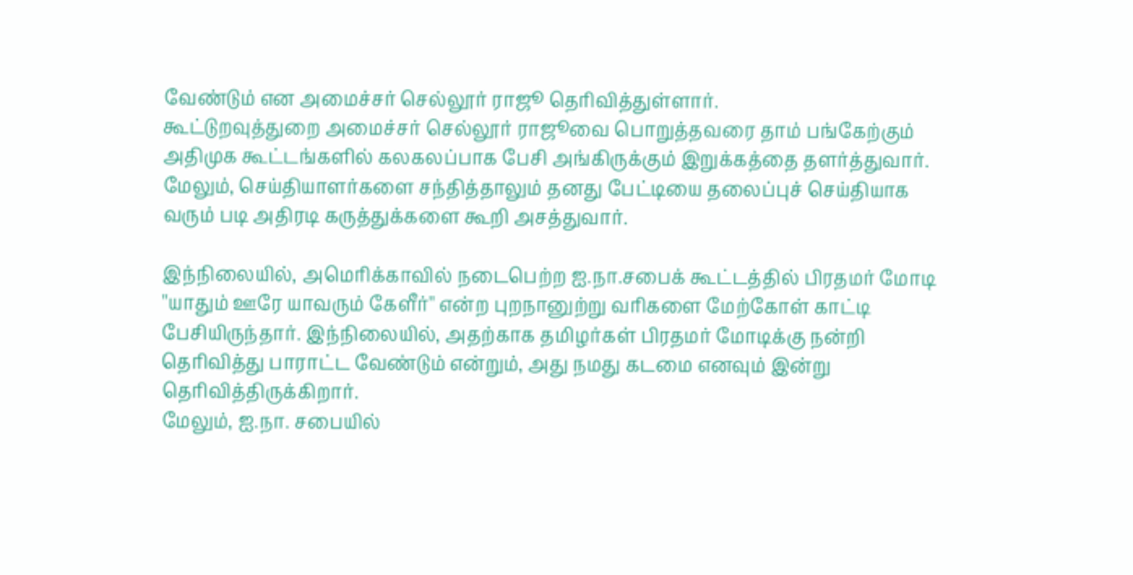வேண்டும் என அமைச்சர் செல்லூர் ராஜூ தெரிவித்துள்ளார்.
கூட்டுறவுத்துறை அமைச்சர் செல்லூர் ராஜூவை பொறுத்தவரை தாம் பங்கேற்கும் அதிமுக கூட்டங்களில் கலகலப்பாக பேசி அங்கிருக்கும் இறுக்கத்தை தளர்த்துவார். மேலும், செய்தியாளர்களை சந்தித்தாலும் தனது பேட்டியை தலைப்புச் செய்தியாக வரும் படி அதிரடி கருத்துக்களை கூறி அசத்துவார்.

இந்நிலையில், அமெரிக்காவில் நடைபெற்ற ஐ.நா.சபைக் கூட்டத்தில் பிரதமர் மோடி ''யாதும் ஊரே யாவரும் கேளீர்'' என்ற புறநானுற்று வரிகளை மேற்கோள் காட்டி பேசியிருந்தார். இந்நிலையில், அதற்காக தமிழர்கள் பிரதமர் மோடிக்கு நன்றி தெரிவித்து பாராட்ட வேண்டும் என்றும், அது நமது கடமை எனவும் இன்று தெரிவித்திருக்கிறார்.
மேலும், ஐ.நா. சபையில்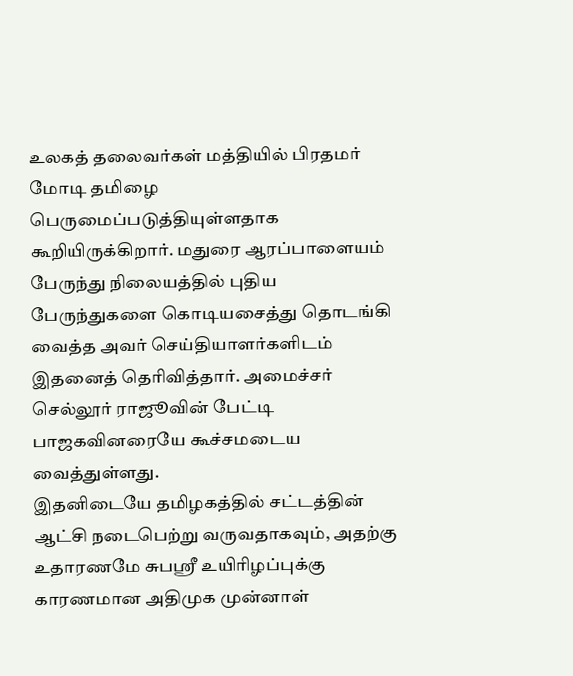உலகத் தலைவர்கள் மத்தியில் பிரதமர் மோடி தமிழை பெருமைப்படுத்தியுள்ளதாக கூறியிருக்கிறார். மதுரை ஆரப்பாளையம் பேருந்து நிலையத்தில் புதிய பேருந்துகளை கொடியசைத்து தொடங்கி வைத்த அவர் செய்தியாளர்களிடம் இதனைத் தெரிவித்தார். அமைச்சர் செல்லூர் ராஜூவின் பேட்டி பாஜகவினரையே கூச்சமடைய வைத்துள்ளது.
இதனிடையே தமிழகத்தில் சட்டத்தின் ஆட்சி நடைபெற்று வருவதாகவும், அதற்கு உதாரணமே சுபஸ்ரீ உயிரிழப்புக்கு காரணமான அதிமுக முன்னாள்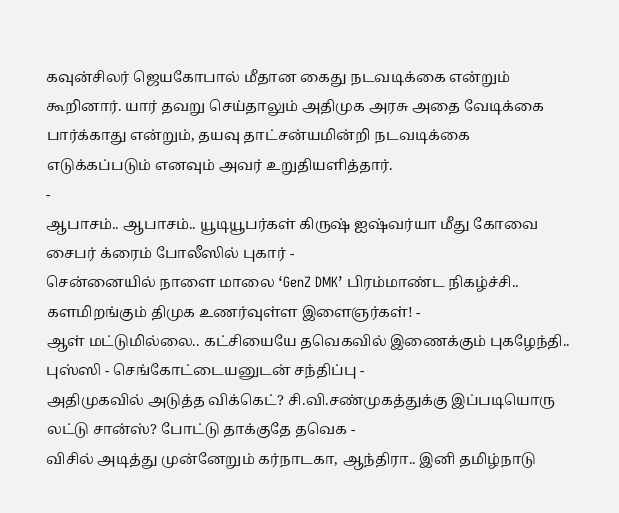கவுன்சிலர் ஜெயகோபால் மீதான கைது நடவடிக்கை என்றும் கூறினார். யார் தவறு செய்தாலும் அதிமுக அரசு அதை வேடிக்கை பார்க்காது என்றும், தயவு தாட்சன்யமின்றி நடவடிக்கை எடுக்கப்படும் எனவும் அவர் உறுதியளித்தார்.
-
ஆபாசம்.. ஆபாசம்.. யூடியூபர்கள் கிருஷ் ஐஷ்வர்யா மீது கோவை சைபர் க்ரைம் போலீஸில் புகார் -
சென்னையில் நாளை மாலை ‘GenZ DMK’ பிரம்மாண்ட நிகழ்ச்சி.. களமிறங்கும் திமுக உணர்வுள்ள இளைஞர்கள்! -
ஆள் மட்டுமில்லை.. கட்சியையே தவெகவில் இணைக்கும் புகழேந்தி.. புஸ்ஸி - செங்கோட்டையனுடன் சந்திப்பு -
அதிமுகவில் அடுத்த விக்கெட்? சி.வி.சண்முகத்துக்கு இப்படியொரு லட்டு சான்ஸ்? போட்டு தாக்குதே தவெக -
விசில் அடித்து முன்னேறும் கர்நாடகா, ஆந்திரா.. இனி தமிழ்நாடு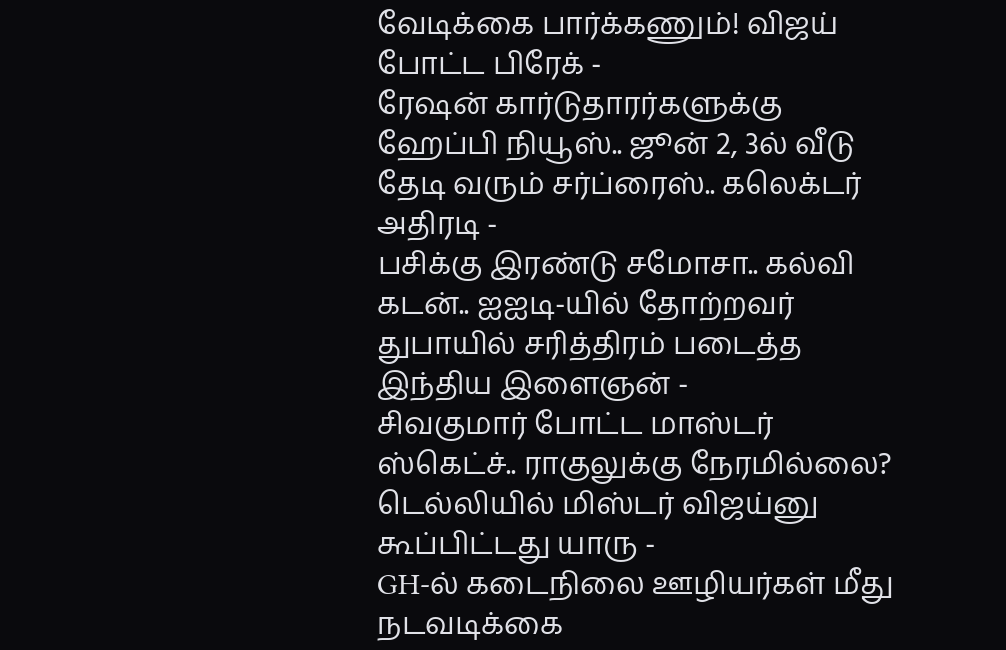வேடிக்கை பார்க்கணும்! விஜய் போட்ட பிரேக் -
ரேஷன் கார்டுதாரர்களுக்கு ஹேப்பி நியூஸ்.. ஜூன் 2, 3ல் வீடு தேடி வரும் சர்ப்ரைஸ்.. கலெக்டர் அதிரடி -
பசிக்கு இரண்டு சமோசா.. கல்வி கடன்.. ஐஐடி-யில் தோற்றவர் துபாயில் சரித்திரம் படைத்த இந்திய இளைஞன் -
சிவகுமார் போட்ட மாஸ்டர் ஸ்கெட்ச்.. ராகுலுக்கு நேரமில்லை? டெல்லியில் மிஸ்டர் விஜய்னு கூப்பிட்டது யாரு -
GH-ல் கடைநிலை ஊழியர்கள் மீது நடவடிக்கை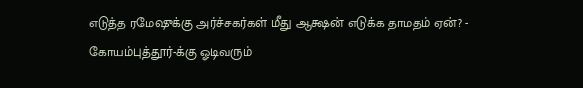எடுத்த ரமேஷுக்கு அர்ச்சகர்கள் மீது ஆக்ஷன் எடுக்க தாமதம் ஏன்? -
கோயம்புத்தூர்-க்கு ஓடிவரும்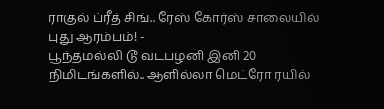ராகுல் ப்ரீத் சிங்.. ரேஸ் கோர்ஸ் சாலையில் புது ஆரம்பம்! -
பூந்தமல்லி டூ வடபழனி இனி 20 நிமிடங்களில்.. ஆளில்லா மெட்ரோ ரயில்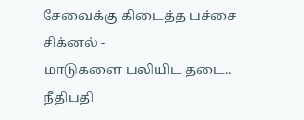சேவைக்கு கிடைத்த பச்சை சிக்னல் -
மாடுகளை பலியிட தடை.. நீதிபதி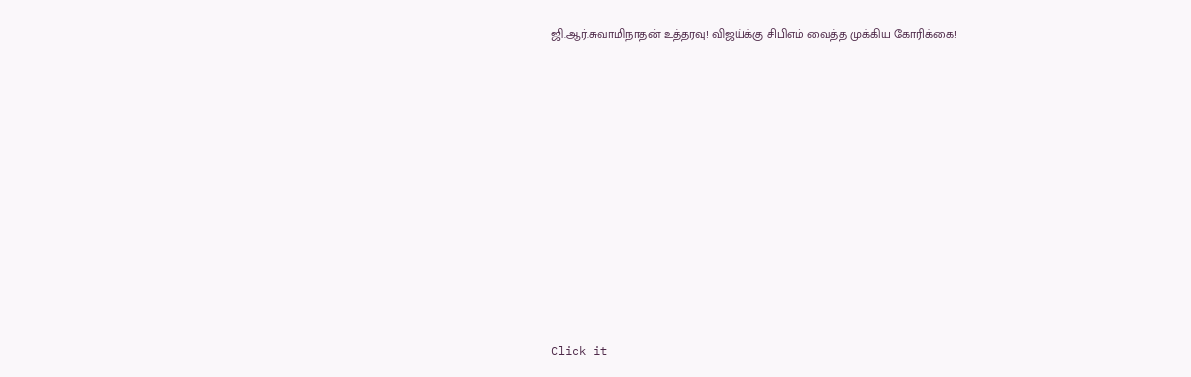ஜி.ஆர்.சுவாமிநாதன் உத்தரவு! விஜய்க்கு சிபிஎம் வைத்த முக்கிய கோரிக்கை!












Click it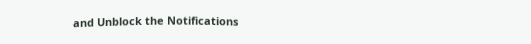and Unblock the Notifications